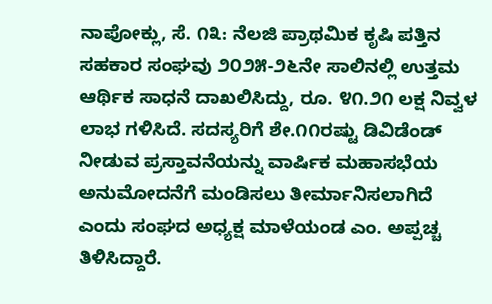ನಾಪೋಕ್ಲು, ಸೆ. ೧೩: ನೆಲಜಿ ಪ್ರಾಥಮಿಕ ಕೃಷಿ ಪತ್ತಿನ ಸಹಕಾರ ಸಂಘವು ೨೦೨೫-೨೬ನೇ ಸಾಲಿನಲ್ಲಿ ಉತ್ತಮ ಆರ್ಥಿಕ ಸಾಧನೆ ದಾಖಲಿಸಿದ್ದು, ರೂ. ೪೧.೨೧ ಲಕ್ಷ ನಿವ್ವಳ ಲಾಭ ಗಳಿಸಿದೆ. ಸದಸ್ಯರಿಗೆ ಶೇ.೧೧ರಷ್ಟು ಡಿವಿಡೆಂಡ್ ನೀಡುವ ಪ್ರಸ್ತಾವನೆಯನ್ನು ವಾರ್ಷಿಕ ಮಹಾಸಭೆಯ ಅನುಮೋದನೆಗೆ ಮಂಡಿಸಲು ತೀರ್ಮಾನಿಸಲಾಗಿದೆ ಎಂದು ಸಂಘದ ಅಧ್ಯಕ್ಷ ಮಾಳೆಯಂಡ ಎಂ. ಅಪ್ಪಚ್ಚ ತಿಳಿಸಿದ್ದಾರೆ.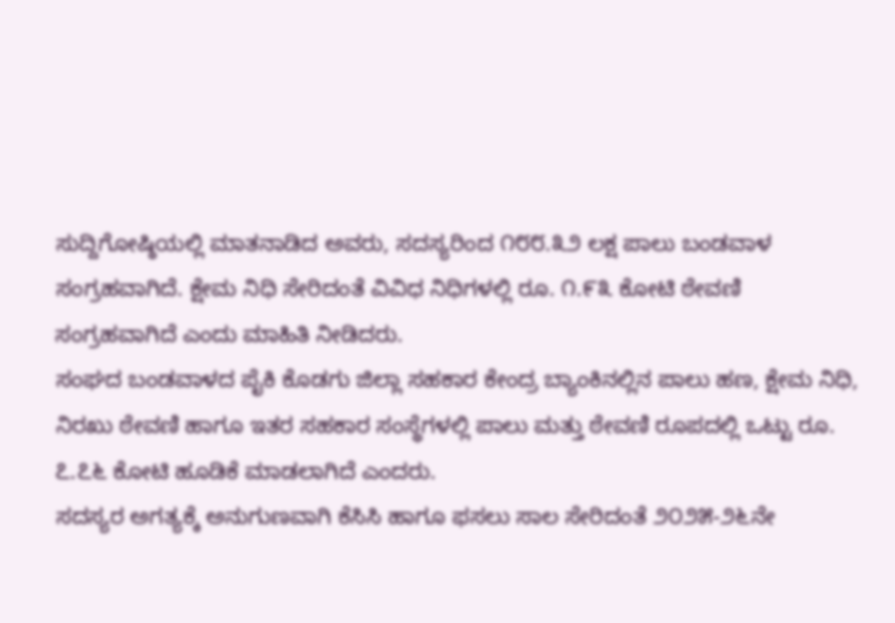ಸುದ್ದಿಗೋಷ್ಠಿಯಲ್ಲಿ ಮಾತನಾಡಿದ ಅವರು, ಸದಸ್ಯರಿಂದ ೧೮೮.೩೨ ಲಕ್ಷ ಪಾಲು ಬಂಡವಾಳ ಸಂಗ್ರಹವಾಗಿದೆ. ಕ್ಷೇಮ ನಿಧಿ ಸೇರಿದಂತೆ ವಿವಿಧ ನಿಧಿಗಳಲ್ಲಿ ರೂ. ೧.೯೩ ಕೋಟಿ ಠೇವಣಿ ಸಂಗ್ರಹವಾಗಿದೆ ಎಂದು ಮಾಹಿತಿ ನೀಡಿದರು.
ಸಂಘದ ಬಂಡವಾಳದ ಪೈಕಿ ಕೊಡಗು ಜಿಲ್ಲಾ ಸಹಕಾರ ಕೇಂದ್ರ ಬ್ಯಾಂಕಿನಲ್ಲಿನ ಪಾಲು ಹಣ, ಕ್ಷೇಮ ನಿಧಿ, ನಿರಖು ಠೇವಣಿ ಹಾಗೂ ಇತರ ಸಹಕಾರ ಸಂಸ್ಥೆಗಳಲ್ಲಿ ಪಾಲು ಮತ್ತು ಠೇವಣಿ ರೂಪದಲ್ಲಿ ಒಟ್ಟು ರೂ. ೭.೭೬ ಕೋಟಿ ಹೂಡಿಕೆ ಮಾಡಲಾಗಿದೆ ಎಂದರು.
ಸದಸ್ಯರ ಅಗತ್ಯಕ್ಕೆ ಅನುಗುಣವಾಗಿ ಕೆಸಿಸಿ ಹಾಗೂ ಫಸಲು ಸಾಲ ಸೇರಿದಂತೆ ೨೦೨೫-೨೬ನೇ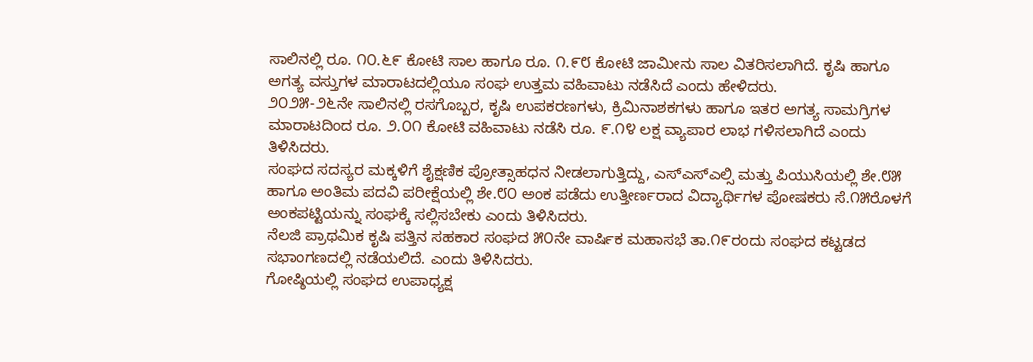ಸಾಲಿನಲ್ಲಿ ರೂ. ೧೦.೬೯ ಕೋಟಿ ಸಾಲ ಹಾಗೂ ರೂ. ೧.೯೮ ಕೋಟಿ ಜಾಮೀನು ಸಾಲ ವಿತರಿಸಲಾಗಿದೆ. ಕೃಷಿ ಹಾಗೂ ಅಗತ್ಯ ವಸ್ತುಗಳ ಮಾರಾಟದಲ್ಲಿಯೂ ಸಂಘ ಉತ್ತಮ ವಹಿವಾಟು ನಡೆಸಿದೆ ಎಂದು ಹೇಳಿದರು.
೨೦೨೫-೨೬ನೇ ಸಾಲಿನಲ್ಲಿ ರಸಗೊಬ್ಬರ, ಕೃಷಿ ಉಪಕರಣಗಳು, ಕ್ರಿಮಿನಾಶಕಗಳು ಹಾಗೂ ಇತರ ಅಗತ್ಯ ಸಾಮಗ್ರಿಗಳ ಮಾರಾಟದಿಂದ ರೂ. ೨.೦೧ ಕೋಟಿ ವಹಿವಾಟು ನಡೆಸಿ ರೂ. ೯.೧೪ ಲಕ್ಷ ವ್ಯಾಪಾರ ಲಾಭ ಗಳಿಸಲಾಗಿದೆ ಎಂದು ತಿಳಿಸಿದರು.
ಸಂಘದ ಸದಸ್ಯರ ಮಕ್ಕಳಿಗೆ ಶೈಕ್ಷಣಿಕ ಪ್ರೋತ್ಸಾಹಧನ ನೀಡಲಾಗುತ್ತಿದ್ದು, ಎಸ್ಎಸ್ಎಲ್ಸಿ ಮತ್ತು ಪಿಯುಸಿಯಲ್ಲಿ ಶೇ.೮೫ ಹಾಗೂ ಅಂತಿಮ ಪದವಿ ಪರೀಕ್ಷೆಯಲ್ಲಿ ಶೇ.೮೦ ಅಂಕ ಪಡೆದು ಉತ್ತೀರ್ಣರಾದ ವಿದ್ಯಾರ್ಥಿಗಳ ಪೋಷಕರು ಸೆ.೧೫ರೊಳಗೆ ಅಂಕಪಟ್ಟಿಯನ್ನು ಸಂಘಕ್ಕೆ ಸಲ್ಲಿಸಬೇಕು ಎಂದು ತಿಳಿಸಿದರು.
ನೆಲಜಿ ಪ್ರಾಥಮಿಕ ಕೃಷಿ ಪತ್ತಿನ ಸಹಕಾರ ಸಂಘದ ೫೦ನೇ ವಾರ್ಷಿಕ ಮಹಾಸಭೆ ತಾ.೧೯ರಂದು ಸಂಘದ ಕಟ್ಟಡದ ಸಭಾಂಗಣದಲ್ಲಿ ನಡೆಯಲಿದೆ. ಎಂದು ತಿಳಿಸಿದರು.
ಗೋಷ್ಠಿಯಲ್ಲಿ ಸಂಘದ ಉಪಾಧ್ಯಕ್ಷ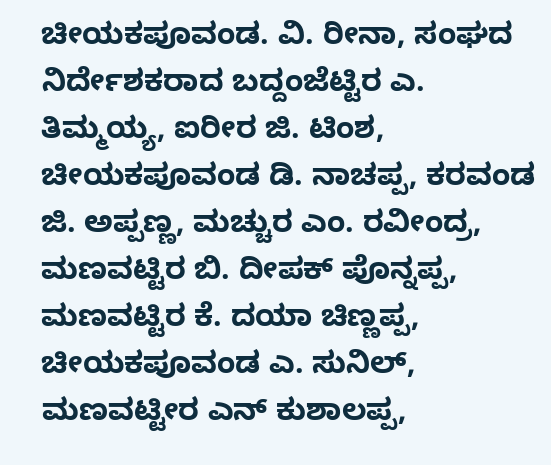ಚೀಯಕಪೂವಂಡ. ವಿ. ರೀನಾ, ಸಂಘದ ನಿರ್ದೇಶಕರಾದ ಬದ್ದಂಜೆಟ್ಟಿರ ಎ. ತಿಮ್ಮಯ್ಯ, ಐರೀರ ಜಿ. ಟಿಂಶ, ಚೀಯಕಪೂವಂಡ ಡಿ. ನಾಚಪ್ಪ, ಕರವಂಡ ಜಿ. ಅಪ್ಪಣ್ಣ, ಮಚ್ಚುರ ಎಂ. ರವೀಂದ್ರ, ಮಣವಟ್ಟಿರ ಬಿ. ದೀಪಕ್ ಪೊನ್ನಪ್ಪ, ಮಣವಟ್ಟಿರ ಕೆ. ದಯಾ ಚಿಣ್ಣಪ್ಪ, ಚೀಯಕಪೂವಂಡ ಎ. ಸುನಿಲ್, ಮಣವಟ್ಟೀರ ಎನ್ ಕುಶಾಲಪ್ಪ,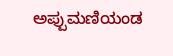ಅಪ್ಪುಮಣಿಯಂಡ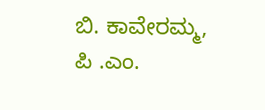ಬಿ. ಕಾವೇರಮ್ಮ, ಪಿ .ಎಂ.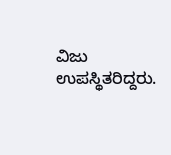ವಿಜು ಉಪಸ್ಥಿತರಿದ್ದರು.